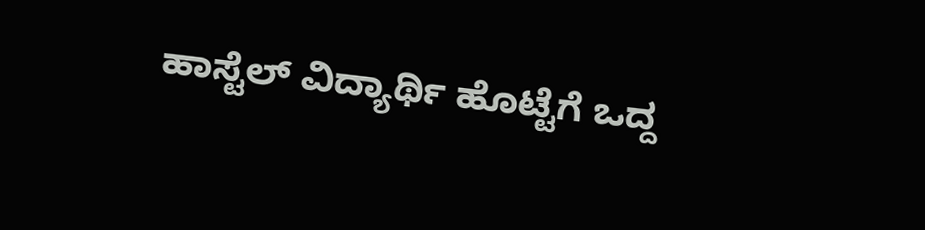ಹಾಸ್ಟೆಲ್‌ ವಿದ್ಯಾರ್ಥಿ ಹೊಟ್ಟೆಗೆ ಒದ್ದ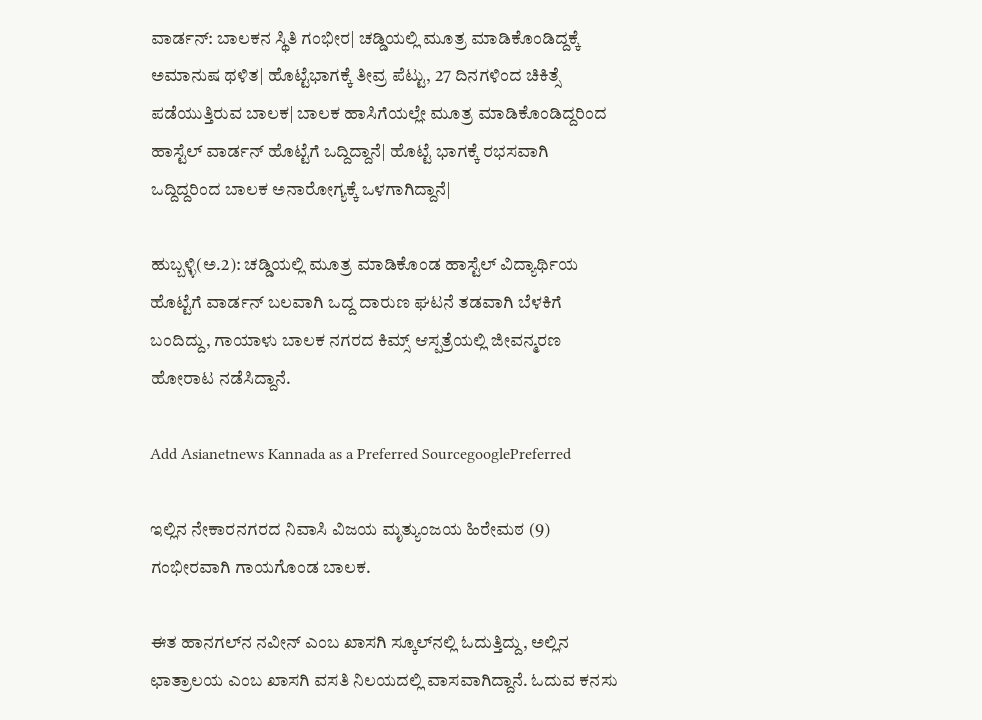ವಾರ್ಡನ್‌: ಬಾಲಕನ ಸ್ಥಿತಿ ಗಂಭೀರ| ಚಡ್ಡಿಯಲ್ಲಿ ಮೂತ್ರ ಮಾಡಿಕೊಂಡಿದ್ದಕ್ಕೆ ಅಮಾನುಷ ಥಳಿತ| ಹೊಟ್ಟೆಭಾಗಕ್ಕೆ ತೀವ್ರ ಪೆಟ್ಟು, 27 ದಿನಗಳಿಂದ ಚಿಕಿತ್ಸೆ ಪಡೆಯುತ್ತಿರುವ ಬಾಲಕ| ಬಾಲಕ ಹಾಸಿಗೆಯಲ್ಲೇ ಮೂತ್ರ ಮಾಡಿಕೊಂಡಿದ್ದರಿಂದ ಹಾಸ್ಟೆಲ್‌ ವಾರ್ಡನ್‌ ಹೊಟ್ಟೆಗೆ ಒದ್ದಿದ್ದಾನೆ| ಹೊಟ್ಟೆ ಭಾಗಕ್ಕೆ ರಭಸವಾಗಿ ಒದ್ದಿದ್ದರಿಂದ ಬಾಲಕ ಅನಾರೋಗ್ಯಕ್ಕೆ ಒಳಗಾಗಿದ್ದಾನೆ|

ಹುಬ್ಬಳ್ಳಿ(ಅ.2): ಚಡ್ಡಿಯಲ್ಲಿ ಮೂತ್ರ ಮಾಡಿಕೊಂಡ ಹಾಸ್ಟೆಲ್‌ ವಿದ್ಯಾರ್ಥಿಯ ಹೊಟ್ಟೆಗೆ ವಾರ್ಡನ್‌ ಬಲವಾಗಿ ಒದ್ದ ದಾರುಣ ಘಟನೆ ತಡವಾಗಿ ಬೆಳಕಿಗೆ ಬಂದಿದ್ದು, ಗಾಯಾಳು ಬಾಲಕ ನಗರದ ಕಿಮ್ಸ್‌ ಆಸ್ಪತ್ರೆಯಲ್ಲಿ ಜೀವನ್ಮರಣ ಹೋರಾಟ ನಡೆಸಿದ್ದಾನೆ.

Add Asianetnews Kannada as a Preferred SourcegooglePreferred

ಇಲ್ಲಿನ ನೇಕಾರನಗರದ ನಿವಾಸಿ ವಿಜಯ ಮೃತ್ಯುಂಜಯ ಹಿರೇಮಠ (9) ಗಂಭೀರವಾಗಿ ಗಾಯಗೊಂಡ ಬಾಲಕ.

ಈತ ಹಾನಗಲ್‌ನ ನವೀನ್‌ ಎಂಬ ಖಾಸಗಿ ಸ್ಕೂಲ್‌ನಲ್ಲಿ ಓದುತ್ತಿದ್ದು, ಅಲ್ಲಿನ ಛಾತ್ರಾಲಯ ಎಂಬ ಖಾಸಗಿ ವಸತಿ ನಿಲಯದಲ್ಲಿ ವಾಸವಾಗಿದ್ದಾನೆ. ಓದುವ ಕನಸು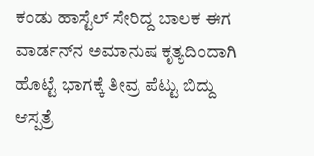ಕಂಡು ಹಾಸ್ಟೆಲ್‌ ಸೇರಿದ್ದ ಬಾಲಕ ಈಗ ವಾರ್ಡನ್‌ನ ಅಮಾನುಷ ಕೃತ್ಯದಿಂದಾಗಿ ಹೊಟ್ಟೆ ಭಾಗಕ್ಕೆ ತೀವ್ರ ಪೆಟ್ಟು ಬಿದ್ದು ಆಸ್ಪತ್ರೆ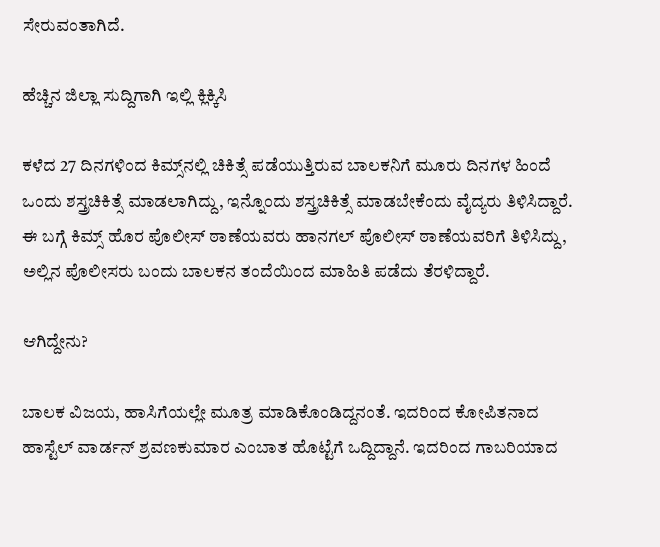ಸೇರುವಂತಾಗಿದೆ.

ಹೆಚ್ಚಿನ ಜಿಲ್ಲಾ ಸುದ್ದಿಗಾಗಿ ಇಲ್ಲಿ ಕ್ಲಿಕ್ಕಿಸಿ

ಕಳೆದ 27 ದಿನಗಳಿಂದ ಕಿಮ್ಸ್‌ನಲ್ಲಿ ಚಿಕಿತ್ಸೆ ಪಡೆಯುತ್ತಿರುವ ಬಾಲಕನಿಗೆ ಮೂರು ದಿನಗಳ ಹಿಂದೆ ಒಂದು ಶಸ್ತ್ರಚಿಕಿತ್ಸೆ ಮಾಡಲಾಗಿದ್ದು, ಇನ್ನೊಂದು ಶಸ್ತ್ರಚಿಕಿತ್ಸೆ ಮಾಡಬೇಕೆಂದು ವೈದ್ಯರು ತಿಳಿಸಿದ್ದಾರೆ. ಈ ಬಗ್ಗೆ ಕಿಮ್ಸ್‌ ಹೊರ ಪೊಲೀಸ್‌ ಠಾಣೆಯವರು ಹಾನಗಲ್‌ ಪೊಲೀಸ್‌ ಠಾಣೆಯವರಿಗೆ ತಿಳಿಸಿದ್ದು, ಅಲ್ಲಿನ ಪೊಲೀಸರು ಬಂದು ಬಾಲಕನ ತಂದೆಯಿಂದ ಮಾಹಿತಿ ಪಡೆದು ತೆರಳಿದ್ದಾರೆ.

ಆಗಿದ್ದೇನು?

ಬಾಲಕ ವಿಜಯ, ಹಾಸಿಗೆಯಲ್ಲೇ ಮೂತ್ರ ಮಾಡಿಕೊಂಡಿದ್ದನಂತೆ. ಇದರಿಂದ ಕೋಪಿತನಾದ ಹಾಸ್ಟೆಲ್‌ ವಾರ್ಡನ್‌ ಶ್ರವಣಕುಮಾರ ಎಂಬಾತ ಹೊಟ್ಟೆಗೆ ಒದ್ದಿದ್ದಾನೆ. ಇದರಿಂದ ಗಾಬರಿಯಾದ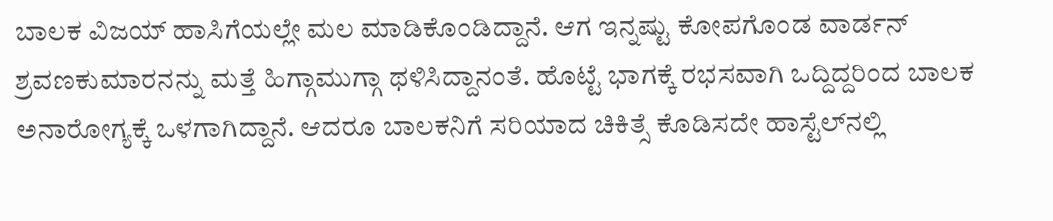ಬಾಲಕ ವಿಜಯ್‌ ಹಾಸಿಗೆಯಲ್ಲೇ ಮಲ ಮಾಡಿಕೊಂಡಿದ್ದಾನೆ. ಆಗ ಇನ್ನಷ್ಟು ಕೋಪಗೊಂಡ ವಾರ್ಡನ್‌ ಶ್ರವಣಕುಮಾರನನ್ನು ಮತ್ತೆ ಹಿಗ್ಗಾಮುಗ್ಗಾ ಥಳಿಸಿದ್ದಾನಂತೆ. ಹೊಟ್ಟೆ ಭಾಗಕ್ಕೆ ರಭಸವಾಗಿ ಒದ್ದಿದ್ದರಿಂದ ಬಾಲಕ ಅನಾರೋಗ್ಯಕ್ಕೆ ಒಳಗಾಗಿದ್ದಾನೆ. ಆದರೂ ಬಾಲಕನಿಗೆ ಸರಿಯಾದ ಚಿಕಿತ್ಸೆ ಕೊಡಿಸದೇ ಹಾಸ್ಟೆಲ್‌ನಲ್ಲಿ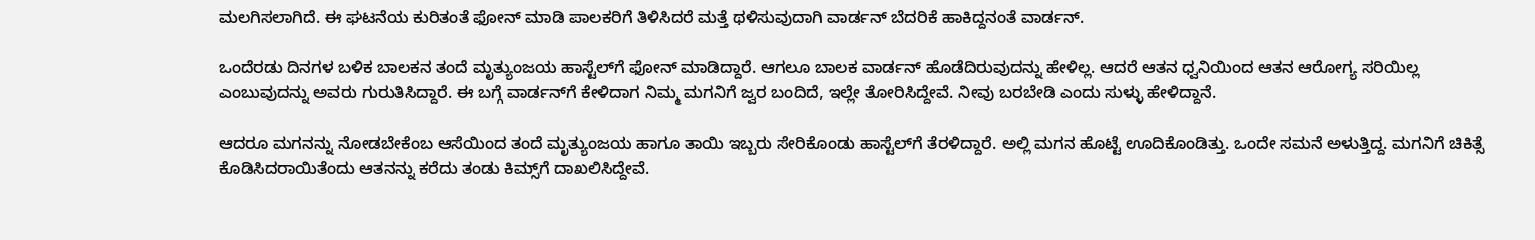ಮಲಗಿಸಲಾಗಿದೆ. ಈ ಘಟನೆಯ ಕುರಿತಂತೆ ಫೋನ್‌ ಮಾಡಿ ಪಾಲಕರಿಗೆ ತಿಳಿಸಿದರೆ ಮತ್ತೆ ಥಳಿಸುವುದಾಗಿ ವಾರ್ಡನ್‌ ಬೆದರಿಕೆ ಹಾಕಿದ್ದನಂತೆ ವಾರ್ಡನ್‌.

ಒಂದೆರಡು ದಿನಗಳ ಬಳಿಕ ಬಾಲಕನ ತಂದೆ ಮೃತ್ಯುಂಜಯ ಹಾಸ್ಟೆಲ್‌ಗೆ ಫೋನ್‌ ಮಾಡಿದ್ದಾರೆ. ಆಗಲೂ ಬಾಲಕ ವಾರ್ಡನ್‌ ಹೊಡೆದಿರುವುದನ್ನು ಹೇಳಿಲ್ಲ. ಆದರೆ ಆತನ ಧ್ವನಿಯಿಂದ ಆತನ ಆರೋಗ್ಯ ಸರಿಯಿಲ್ಲ ಎಂಬುವುದನ್ನು ಅವರು ಗುರುತಿಸಿದ್ದಾರೆ. ಈ ಬಗ್ಗೆ ವಾರ್ಡನ್‌ಗೆ ಕೇಳಿದಾಗ ನಿಮ್ಮ ಮಗನಿಗೆ ಜ್ವರ ಬಂದಿದೆ, ಇಲ್ಲೇ ತೋರಿಸಿದ್ದೇವೆ. ನೀವು ಬರಬೇಡಿ ಎಂದು ಸುಳ್ಳು ಹೇಳಿದ್ದಾನೆ.

ಆದರೂ ಮಗನನ್ನು ನೋಡಬೇಕೆಂಬ ಆಸೆಯಿಂದ ತಂದೆ ಮೃತ್ಯುಂಜಯ ಹಾಗೂ ತಾಯಿ ಇಬ್ಬರು ಸೇರಿಕೊಂಡು ಹಾಸ್ಟೆಲ್‌ಗೆ ತೆರಳಿದ್ದಾರೆ. ಅಲ್ಲಿ ಮಗನ ಹೊಟ್ಟೆ ಊದಿಕೊಂಡಿತ್ತು. ಒಂದೇ ಸಮನೆ ಅಳುತ್ತಿದ್ದ. ಮಗನಿಗೆ ಚಿಕಿತ್ಸೆ ಕೊಡಿಸಿದರಾಯಿತೆಂದು ಆತನನ್ನು ಕರೆದು ತಂಡು ಕಿಮ್ಸ್‌ಗೆ ದಾಖಲಿಸಿದ್ದೇವೆ.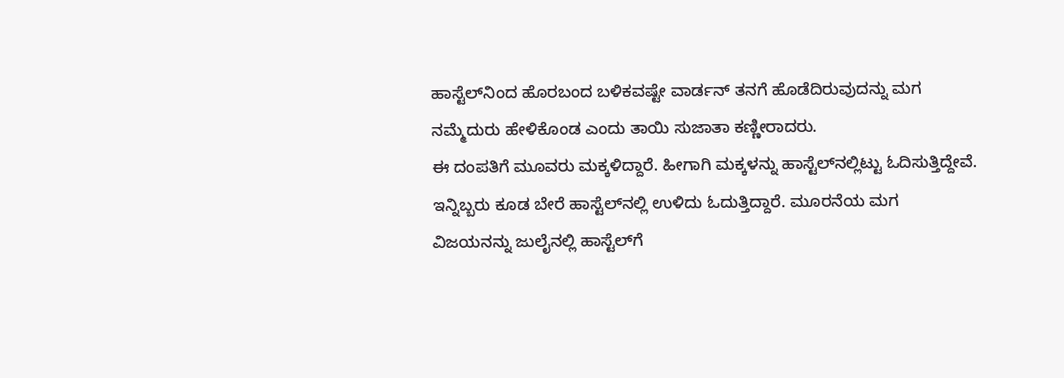ಹಾಸ್ಟೆಲ್‌ನಿಂದ ಹೊರಬಂದ ಬಳಿಕವಷ್ಟೇ ವಾರ್ಡನ್‌ ತನಗೆ ಹೊಡೆದಿರುವುದನ್ನು ಮಗ ನಮ್ಮೆದುರು ಹೇಳಿಕೊಂಡ ಎಂದು ತಾಯಿ ಸುಜಾತಾ ಕಣ್ಣೀರಾದರು.
ಈ ದಂಪತಿಗೆ ಮೂವರು ಮಕ್ಕಳಿದ್ದಾರೆ. ಹೀಗಾಗಿ ಮಕ್ಕಳನ್ನು ಹಾಸ್ಟೆಲ್‌ನಲ್ಲಿಟ್ಟು ಓದಿಸುತ್ತಿದ್ದೇವೆ. ಇನ್ನಿಬ್ಬರು ಕೂಡ ಬೇರೆ ಹಾಸ್ಟೆಲ್‌ನಲ್ಲಿ ಉಳಿದು ಓದುತ್ತಿದ್ದಾರೆ. ಮೂರನೆಯ ಮಗ ವಿಜಯನನ್ನು ಜುಲೈನಲ್ಲಿ ಹಾಸ್ಟೆಲ್‌ಗೆ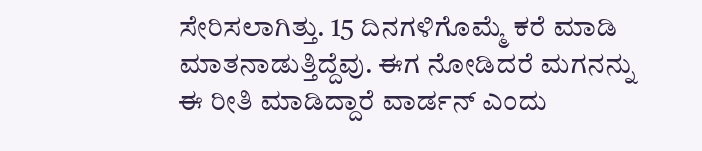ಸೇರಿಸಲಾಗಿತ್ತು. 15 ದಿನಗಳಿಗೊಮ್ಮೆ ಕರೆ ಮಾಡಿ ಮಾತನಾಡುತ್ತಿದ್ದೆವು. ಈಗ ನೋಡಿದರೆ ಮಗನನ್ನು ಈ ರೀತಿ ಮಾಡಿದ್ದಾರೆ ವಾರ್ಡನ್‌ ಎಂದು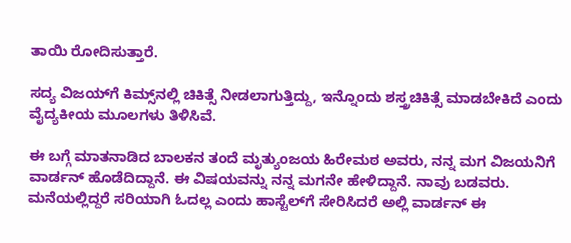ತಾಯಿ ರೋದಿಸುತ್ತಾರೆ.

ಸದ್ಯ ವಿಜಯ್‌ಗೆ ಕಿಮ್ಸ್‌ನಲ್ಲಿ ಚಿಕಿತ್ಸೆ ನೀಡಲಾಗುತ್ತಿದ್ದು, ಇನ್ನೊಂದು ಶಸ್ತ್ರಚಿಕಿತ್ಸೆ ಮಾಡಬೇಕಿದೆ ಎಂದು ವೈದ್ಯಕೀಯ ಮೂಲಗಳು ತಿಳಿಸಿವೆ.

ಈ ಬಗ್ಗೆ ಮಾತನಾಡಿದ ಬಾಲಕನ ತಂದೆ ಮೃತ್ಯುಂಜಯ ಹಿರೇಮಠ ಅವರು, ನನ್ನ ಮಗ ವಿಜಯನಿಗೆ ವಾರ್ಡನ್‌ ಹೊಡೆದಿದ್ದಾನೆ. ಈ ವಿಷಯವನ್ನು ನನ್ನ ಮಗನೇ ಹೇಳಿದ್ದಾನೆ. ನಾವು ಬಡವರು. ಮನೆಯಲ್ಲಿದ್ದರೆ ಸರಿಯಾಗಿ ಓದಲ್ಲ ಎಂದು ಹಾಸ್ಟೆಲ್‌ಗೆ ಸೇರಿಸಿದರೆ ಅಲ್ಲಿ ವಾರ್ಡನ್‌ ಈ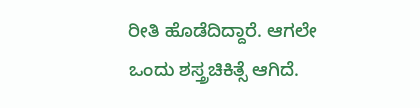ರೀತಿ ಹೊಡೆದಿದ್ದಾರೆ. ಆಗಲೇ ಒಂದು ಶಸ್ತ್ರಚಿಕಿತ್ಸೆ ಆಗಿದೆ.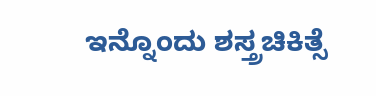ಇನ್ನೊಂದು ಶಸ್ತ್ರಚಿಕಿತ್ಸೆ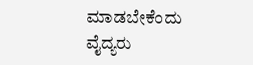ಮಾಡಬೇಕೆಂದು ವೈದ್ಯರು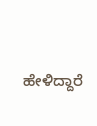ಹೇಳಿದ್ದಾರೆ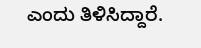ಎಂದು ತಿಳಿಸಿದ್ದಾರೆ.